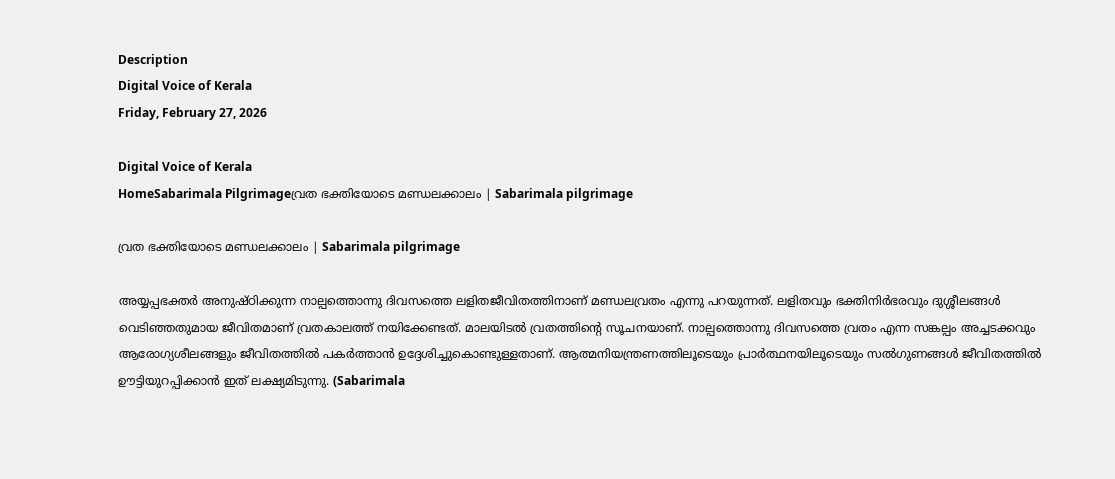Description
Digital Voice of Kerala
Friday, February 27, 2026

Digital Voice of Kerala
HomeSabarimala Pilgrimageവ്രത ഭക്തിയോടെ മണ്ഡലക്കാലം | Sabarimala pilgrimage

വ്രത ഭക്തിയോടെ മണ്ഡലക്കാലം | Sabarimala pilgrimage

അയ്യപ്പഭക്തര്‍ അനുഷ്ഠിക്കുന്ന നാല്പത്തൊന്നു ദിവസത്തെ ലളിതജീവിതത്തിനാണ് മണ്ഡലവ്രതം എന്നു പറയുന്നത്. ലളിതവും ഭക്തിനിര്‍ഭരവും ദുശ്ശീലങ്ങള്‍ വെടിഞ്ഞതുമായ ജീവിതമാണ് വ്രതകാലത്ത് നയിക്കേണ്ടത്. മാലയിടല്‍ വ്രതത്തിന്റെ സൂചനയാണ്. നാല്പത്തൊന്നു ദിവസത്തെ വ്രതം എന്ന സങ്കല്പം അച്ചടക്കവും ആരോഗ്യശീലങ്ങളും ജീവിതത്തില്‍ പകര്‍ത്താന്‍ ഉദ്ദേശിച്ചുകൊണ്ടുള്ളതാണ്. ആത്മനിയന്ത്രണത്തിലൂടെയും പ്രാര്‍ത്ഥനയിലൂടെയും സല്‍ഗുണങ്ങള്‍ ജീവിതത്തില്‍ ഊട്ടിയുറപ്പിക്കാന്‍ ഇത് ലക്ഷ്യമിടുന്നു. (Sabarimala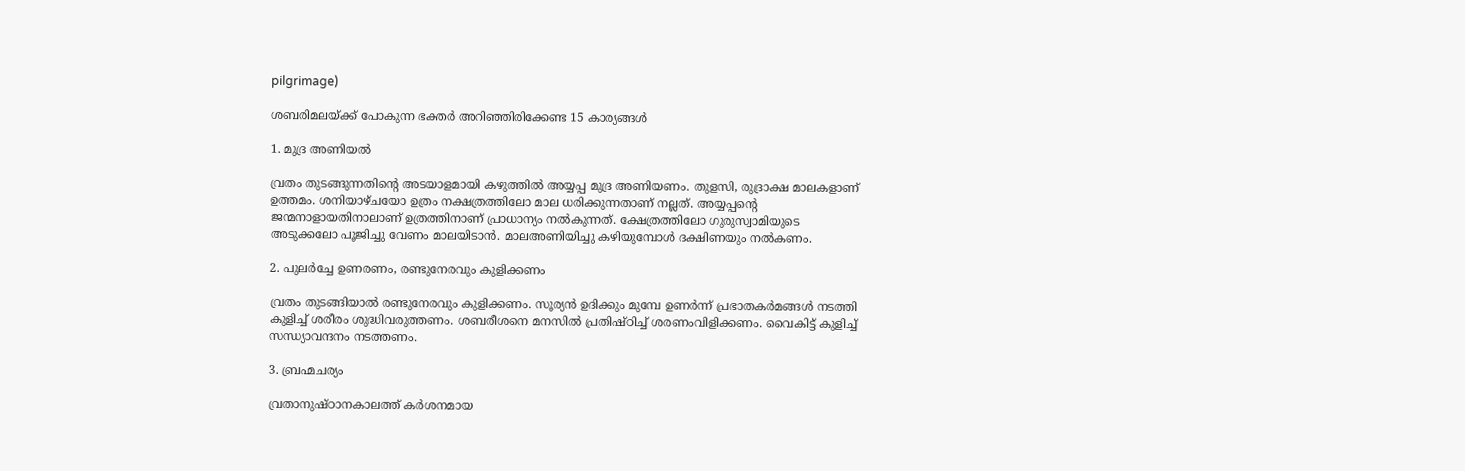pilgrimage)

ശബരിമലയ്ക്ക് പോകുന്ന ഭക്തര്‍ അറിഞ്ഞിരിക്കേണ്ട 15 കാര്യങ്ങൾ

1. മുദ്ര അണിയല്‍

വ്രതം തുടങ്ങുന്നതിന്റെ അടയാളമായി കഴുത്തില്‍ അയ്യപ്പ മുദ്ര അണിയണം. തുളസി, രുദ്രാക്ഷ മാലകളാണ് ഉത്തമം. ശനിയാഴ്ചയോ ഉത്രം നക്ഷത്രത്തിലോ മാല ധരിക്കുന്നതാണ് നല്ലത്. അയ്യപ്പന്റെ ജന്മനാളായതിനാലാണ് ഉത്രത്തിനാണ് പ്രാധാന്യം നൽകുന്നത്. ക്ഷേത്രത്തിലോ ഗുരുസ്വാമിയുടെ അടുക്കലോ പൂജിച്ചു വേണം മാലയിടാന്‍. മാലഅണിയിച്ചു കഴിയുമ്പോള്‍ ദക്ഷിണയും നല്‍കണം.

2. പുലര്‍ച്ചേ ഉണരണം, രണ്ടുനേരവും കുളിക്കണം

വ്രതം തുടങ്ങിയാല്‍ രണ്ടുനേരവും കുളിക്കണം. സൂര്യന്‍ ഉദിക്കും മുമ്പേ ഉണര്‍ന്ന് പ്രഭാതകര്‍മങ്ങള്‍ നടത്തി കുളിച്ച് ശരീരം ശുദ്ധിവരുത്തണം. ശബരീശനെ മനസില്‍ പ്രതിഷ്ഠിച്ച് ശരണംവിളിക്കണം. വൈകിട്ട് കുളിച്ച് സന്ധ്യാവന്ദനം നടത്തണം.

3. ബ്രഹ്മചര്യം

വ്രതാനുഷ്ഠാനകാലത്ത് കര്‍ശനമായ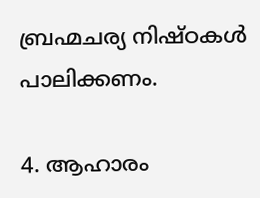ബ്രഹ്മചര്യ നിഷ്ഠകള്‍ പാലിക്കണം.

4. ആഹാരം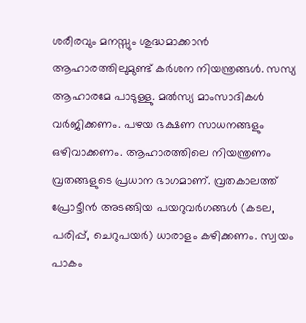ശരീരവും മനസ്സും ശുദ്ധമാക്കാന്‍ ആഹാരത്തിലുമുണ്ട് കര്‍ശന നിയന്ത്രങ്ങൾ. സസ്യ ആഹാരമേ പാടുള്ളു. മല്‍സ്യ മാംസാദികള്‍ വര്‍ജിക്കണം. പഴയ ഭക്ഷണ സാധനങ്ങളും ഒഴിവാക്കണം. ആഹാരത്തിലെ നിയന്ത്രണം വ്രതങ്ങളുടെ പ്രധാന ഭാഗമാണ്. വ്രതകാലത്ത് പ്രോട്ടീന്‍ അടങ്ങിയ പയറുവര്‍ഗങ്ങള്‍ (കടല, പരിപ്പ്, ചെറുപയര്‍) ധാരാളം കഴിക്കണം. സ്വയം പാകം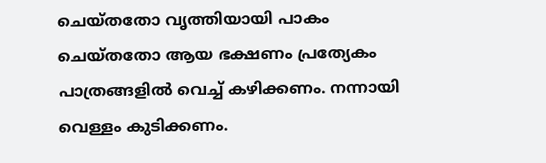ചെയ്തതോ വൃത്തിയായി പാകം ചെയ്തതോ ആയ ഭക്ഷണം പ്രത്യേകം പാത്രങ്ങളിൽ വെച്ച് കഴിക്കണം. നന്നായി വെള്ളം കുടിക്കണം.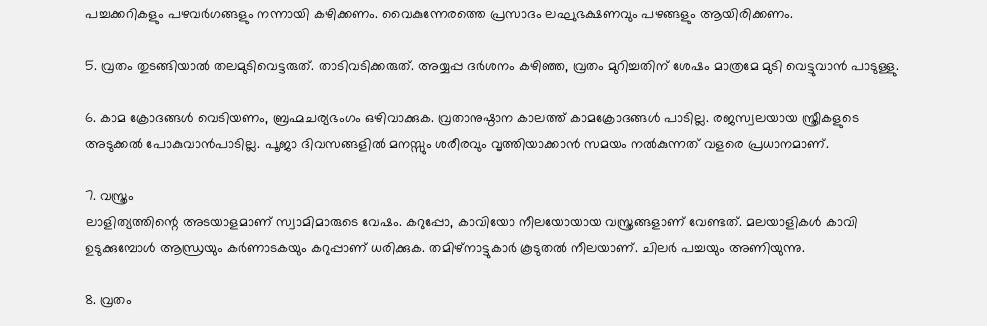പച്ചക്കറികളും പഴവര്‍ഗങ്ങളും നന്നായി കഴിക്കണം. വൈകുന്നേരത്തെ പ്രസാദം ലഘുഭക്ഷണവും പഴങ്ങളും ആയിരിക്കണം.

5. വ്രതം തുടങ്ങിയാല്‍ തലമുടിവെട്ടരുത്. താടിവടിക്കരുത്. അയ്യപ്പ ദർശനം കഴിഞ്ഞ, വ്രതം മുറിച്ചതിന് ശേഷം മാത്രമേ മുടി വെട്ടുവാൻ പാടുള്ളു.

6. കാമ ക്രോദങ്ങള്‍ വെടിയണം, ബ്രഹ്മചര്യഭംഗം ഒഴിവാക്കുക. വ്രതാനുഷ്ഠാന കാലത്ത് കാമക്രോദങ്ങള്‍ പാടില്ല. രജസ്വലയായ സ്ത്രീകളുടെ അടുക്കല്‍ പോകുവാൻപാടില്ല. പൂജാ ദിവസങ്ങളിൽ മനസ്സും ശരീരവും വൃത്തിയാക്കാൻ സമയം നൽകുന്നത് വളരെ പ്രധാനമാണ്.

7. വസ്ത്രം
ലാളിത്യത്തിന്റെ അടയാളമാണ് സ്വാമിമാരുടെ വേഷം. കറുപ്പോ, കാവിയോ നീലയോയായ വസ്ത്രങ്ങളാണ് വേണ്ടത്. മലയാളികള്‍ കാവി ഉടുക്കുമ്പോള്‍ ആന്ധ്രയും കര്‍ണാടകയും കറുപ്പാണ് ധരിക്കുക. തമിഴ്‌നാട്ടുകാര്‍ കൂടുതല്‍ നീലയാണ്. ചിലര്‍ പച്ചയും അണിയുന്നു.

8. വ്രതം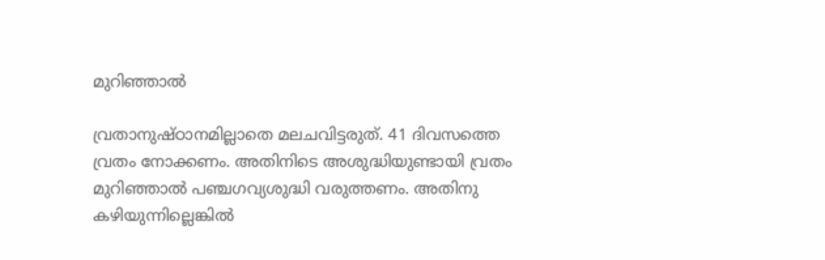മുറിഞ്ഞാല്‍

വ്രതാനുഷ്ഠാനമില്ലാതെ മലചവിട്ടരുത്. 41 ദിവസത്തെ വ്രതം നോക്കണം. അതിനിടെ അശുദ്ധിയുണ്ടായി വ്രതം മുറിഞ്ഞാല്‍ പഞ്ചഗവ്യശുദ്ധി വരുത്തണം. അതിനു കഴിയുന്നില്ലെങ്കില്‍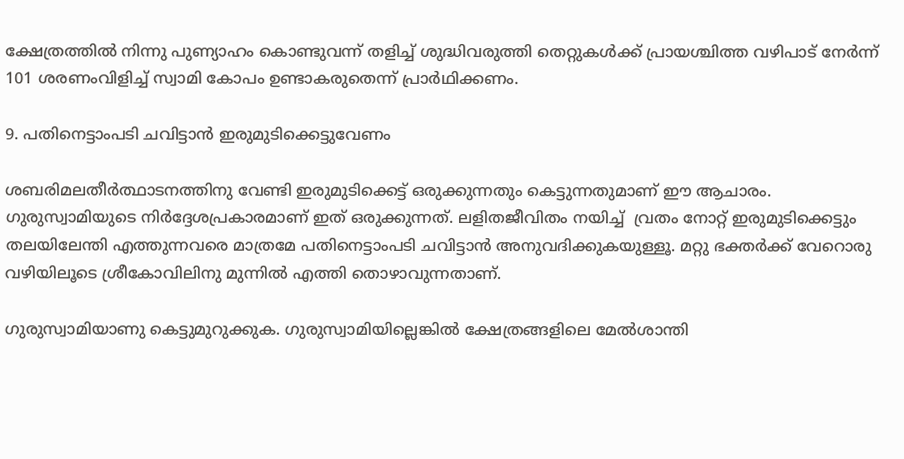ക്ഷേത്രത്തില്‍ നിന്നു പുണ്യാഹം കൊണ്ടുവന്ന് തളിച്ച് ശുദ്ധിവരുത്തി തെറ്റുകള്‍ക്ക് പ്രായശ്ചിത്ത വഴിപാട് നേര്‍ന്ന് 101 ശരണംവിളിച്ച് സ്വാമി കോപം ഉണ്ടാകരുതെന്ന് പ്രാര്‍ഥിക്കണം.

9. പതിനെട്ടാംപടി ചവിട്ടാന്‍ ഇരുമുടിക്കെട്ടുവേണം

ശബരിമലതീര്‍ത്ഥാടനത്തിനു വേണ്ടി ഇരുമുടിക്കെട്ട് ഒരുക്കുന്നതും കെട്ടുന്നതുമാണ് ഈ ആചാരം. ഗുരുസ്വാമിയുടെ നിര്‍ദ്ദേശപ്രകാരമാണ് ഇത് ഒരുക്കുന്നത്. ലളിതജീവിതം നയിച്ച്  വ്രതം നോറ്റ് ഇരുമുടിക്കെട്ടും തലയിലേന്തി എത്തുന്നവരെ മാത്രമേ പതിനെട്ടാംപടി ചവിട്ടാന്‍ അനുവദിക്കുകയുള്ളൂ. മറ്റു ഭക്തര്‍ക്ക് വേറൊരു വഴിയിലൂടെ ശ്രീകോവിലിനു മുന്നില്‍ എത്തി തൊഴാവുന്നതാണ്.

ഗുരുസ്വാമിയാണു കെട്ടുമുറുക്കുക. ഗുരുസ്വാമിയില്ലെങ്കില്‍ ക്ഷേത്രങ്ങളിലെ മേല്‍ശാന്തി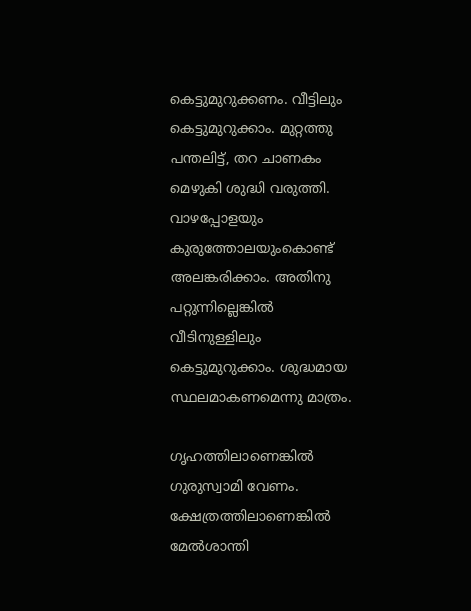കെട്ടുമുറുക്കണം. വീട്ടിലും കെട്ടുമുറുക്കാം. മുറ്റത്തു പന്തലിട്ട്, തറ ചാണകം മെഴുകി ശുദ്ധി വരുത്തി. വാഴപ്പോളയും കുരുത്തോലയുംകൊണ്ട് അലങ്കരിക്കാം. അതിനു പറ്റുന്നില്ലെങ്കില്‍ വീടിനുള്ളിലും കെട്ടുമുറുക്കാം. ശുദ്ധമായ സ്ഥലമാകണമെന്നു മാത്രം.

ഗൃഹത്തിലാണെങ്കില്‍ ഗുരുസ്വാമി വേണം. ക്ഷേത്രത്തിലാണെങ്കില്‍ മേല്‍ശാന്തി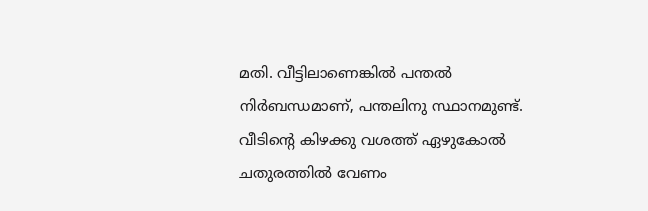മതി. വീട്ടിലാണെങ്കിൽ പന്തൽ നിർബന്ധമാണ്, പന്തലിനു സ്ഥാനമുണ്ട്. വീടിന്റെ കിഴക്കു വശത്ത് ഏഴുകോല്‍ ചതുരത്തില്‍ വേണം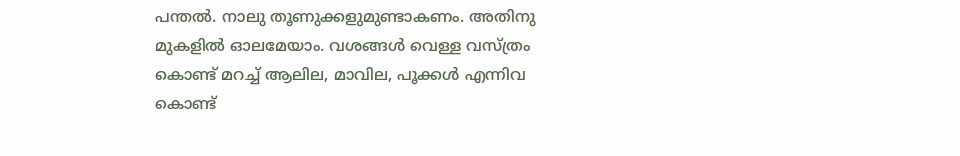പന്തല്‍. നാലു തൂണുക്കളുമുണ്ടാകണം. അതിനു മുകളില്‍ ഓലമേയാം. വശങ്ങള്‍ വെള്ള വസ്ത്രം കൊണ്ട് മറച്ച് ആലില, മാവില, പൂക്കള്‍ എന്നിവ കൊണ്ട്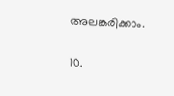അലങ്കരിക്കാം.

10.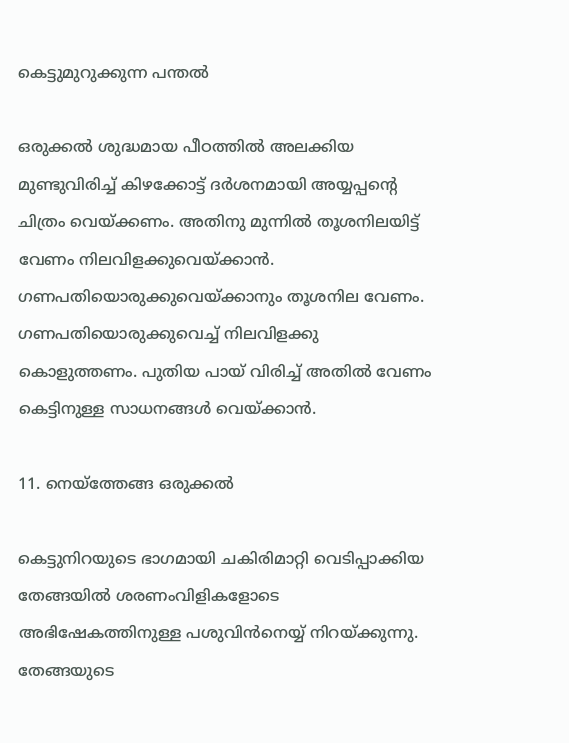കെട്ടുമുറുക്കുന്ന പന്തല്‍

ഒരുക്കല്‍ ശുദ്ധമായ പീഠത്തില്‍ അലക്കിയ മുണ്ടുവിരിച്ച് കിഴക്കോട്ട് ദര്‍ശനമായി അയ്യപ്പന്റെ ചിത്രം വെയ്ക്കണം. അതിനു മുന്നില്‍ തൂശനിലയിട്ട് വേണം നിലവിളക്കുവെയ്ക്കാന്‍. ഗണപതിയൊരുക്കുവെയ്ക്കാനും തൂശനില വേണം. ഗണപതിയൊരുക്കുവെച്ച് നിലവിളക്കു കൊളുത്തണം. പുതിയ പായ് വിരിച്ച് അതില്‍ വേണം കെട്ടിനുള്ള സാധനങ്ങള്‍ വെയ്ക്കാന്‍.

11. നെയ്‌ത്തേങ്ങ ഒരുക്കല്‍

കെട്ടുനിറയുടെ ഭാഗമായി ചകിരിമാറ്റി വെടിപ്പാക്കിയ തേങ്ങയില്‍ ശരണംവിളികളോടെ അഭിഷേകത്തിനുള്ള പശുവിന്‍നെയ്യ് നിറയ്ക്കുന്നു. തേങ്ങയുടെ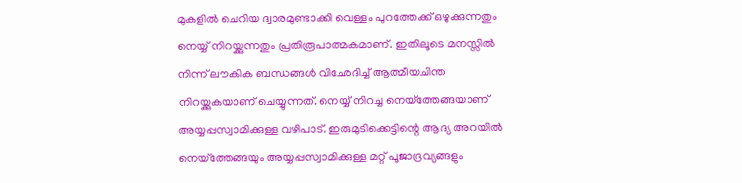മുകളില്‍‍ ചെറിയ ദ്വാരമുണ്ടാക്കി വെള്ളം പുറത്തേക്ക് ഒഴുക്കുന്നതും നെയ്യ് നിറയ്ക്കുന്നതും പ്രതിരൂപാത്മകമാണ്. ഇതിലൂടെ മനസ്സില്‍ നിന്ന് ലൗകിക ബന്ധങ്ങള്‍ വിഛേദിച്ച് ആത്മീയചിന്ത നിറയ്ക്കുകയാണ് ചെയ്യുന്നത്. നെയ്യ് നിറച്ച നെയ്ത്തേങ്ങയാണ് അയ്യപ്പസ്വാമിക്കുള്ള വഴിപാട്. ഇരുമുടിക്കെട്ടിന്റെ ആദ്യ അറയില്‍ നെയ്ത്തേങ്ങയും അയ്യപ്പസ്വാമിക്കുള്ള മറ്റ് പൂജാദ്രവ്യങ്ങളും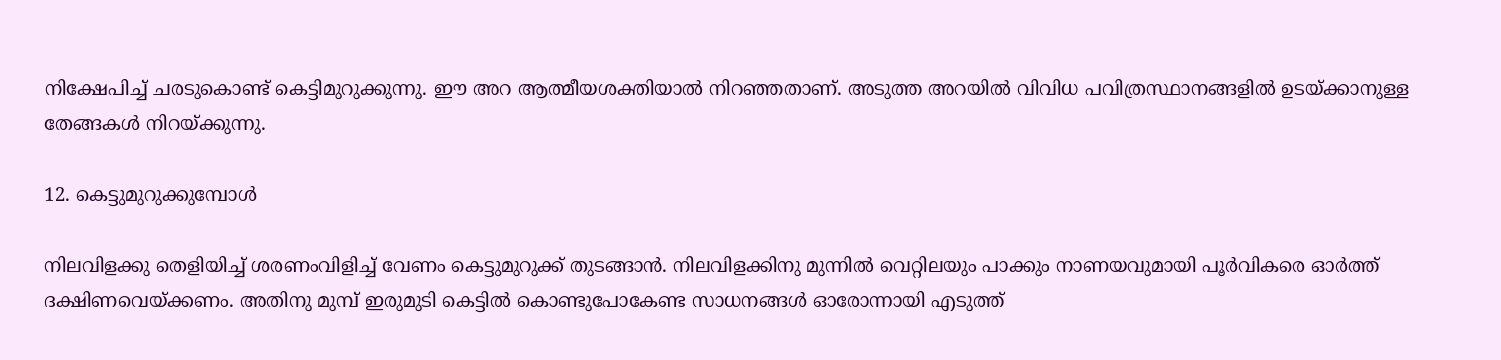നിക്ഷേപിച്ച് ചരടുകൊണ്ട് കെട്ടിമുറുക്കുന്നു. ഈ അറ ആത്മീയശക്തിയാല്‍ നിറഞ്ഞതാണ്. അടുത്ത അറയില്‍ വിവിധ പവിത്രസ്ഥാനങ്ങളില്‍ ഉടയ്ക്കാനുള്ള തേങ്ങകള്‍ നിറയ്ക്കുന്നു.

12. കെട്ടുമുറുക്കുമ്പോള്‍

നിലവിളക്കു തെളിയിച്ച് ശരണംവിളിച്ച് വേണം കെട്ടുമുറുക്ക് തുടങ്ങാന്‍. നിലവിളക്കിനു മുന്നില്‍ വെറ്റിലയും പാക്കും നാണയവുമായി പൂര്‍വികരെ ഓര്‍ത്ത് ദക്ഷിണവെയ്ക്കണം. അതിനു മുമ്പ് ഇരുമുടി കെട്ടില്‍ കൊണ്ടുപോകേണ്ട സാധനങ്ങൾ ഓരോന്നായി എടുത്ത്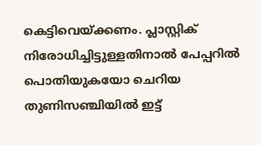കെട്ടിവെയ്ക്കണം. പ്ലാസ്റ്റിക് നിരോധിച്ചിട്ടുള്ളതിനാല്‍ പേപ്പറില്‍ പൊതിയുകയോ ചെറിയ തുണിസഞ്ചിയില്‍ ഇട്ട്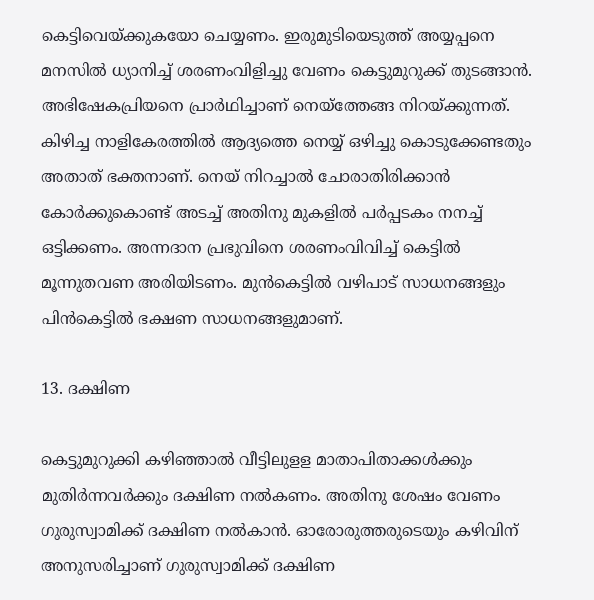കെട്ടിവെയ്ക്കുകയോ ചെയ്യണം. ഇരുമുടിയെടുത്ത് അയ്യപ്പനെ മനസില്‍ ധ്യാനിച്ച് ശരണംവിളിച്ചു വേണം കെട്ടുമുറുക്ക് തുടങ്ങാന്‍. അഭിഷേകപ്രിയനെ പ്രാര്‍ഥിച്ചാണ് നെയ്‌ത്തേങ്ങ നിറയ്ക്കുന്നത്. കിഴിച്ച നാളികേരത്തില്‍ ആദ്യത്തെ നെയ്യ് ഒഴിച്ചു കൊടുക്കേണ്ടതും അതാത് ഭക്തനാണ്. നെയ് നിറച്ചാല്‍ ചോരാതിരിക്കാന്‍ കോര്‍ക്കുകൊണ്ട് അടച്ച് അതിനു മുകളില്‍ പര്‍പ്പടകം നനച്ച് ഒട്ടിക്കണം. അന്നദാന പ്രഭുവിനെ ശരണംവിവിച്ച് കെട്ടില്‍ മൂന്നുതവണ അരിയിടണം. മുന്‍കെട്ടില്‍ വഴിപാട് സാധനങ്ങളും പിന്‍കെട്ടില്‍ ഭക്ഷണ സാധനങ്ങളുമാണ്.

13. ദക്ഷിണ

കെട്ടുമുറുക്കി കഴിഞ്ഞാല്‍ വീട്ടിലുളള മാതാപിതാക്കള്‍ക്കും മുതിര്‍ന്നവര്‍ക്കും ദക്ഷിണ നല്‍കണം. അതിനു ശേഷം വേണം ഗുരുസ്വാമിക്ക് ദക്ഷിണ നല്‍കാന്‍. ഓരോരുത്തരുടെയും കഴിവിന് അനുസരിച്ചാണ് ഗുരുസ്വാമിക്ക് ദക്ഷിണ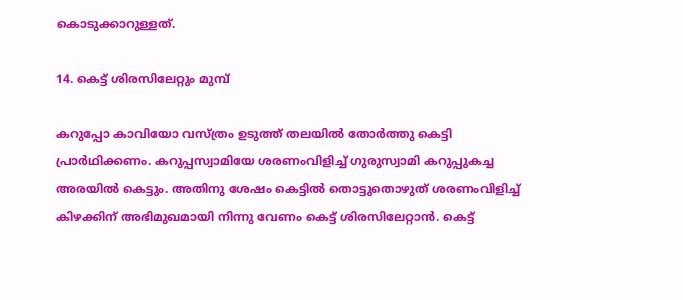കൊടുക്കാറുള്ളത്.

14. കെട്ട് ശിരസിലേറ്റും മുമ്പ്

കറുപ്പോ കാവിയോ വസ്ത്രം ഉടുത്ത് തലയില്‍ തോര്‍ത്തു കെട്ടി പ്രാര്‍ഥിക്കണം. കറുപ്പസ്വാമിയേ ശരണംവിളിച്ച് ഗുരുസ്വാമി കറുപ്പുകച്ച അരയില്‍ കെട്ടും. അതിനു ശേഷം കെട്ടില്‍ തൊട്ടുതൊഴുത് ശരണംവിളിച്ച് കിഴക്കിന് അഭിമുഖമായി നിന്നു വേണം കെട്ട് ശിരസിലേറ്റാന്‍. കെട്ട്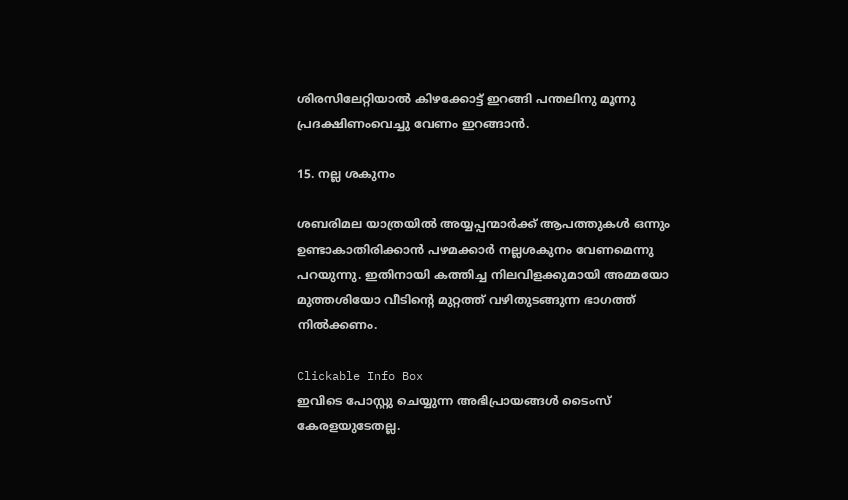ശിരസിലേറ്റിയാല്‍ കിഴക്കോട്ട് ഇറങ്ങി പന്തലിനു മൂന്നു പ്രദക്ഷിണംവെച്ചു വേണം ഇറങ്ങാന്‍.

15. നല്ല ശകുനം

ശബരിമല യാത്രയില്‍ അയ്യപ്പന്മാര്‍ക്ക് ആപത്തുകള്‍ ഒന്നും ഉണ്ടാകാതിരിക്കാന്‍ പഴമക്കാര്‍ നല്ലശകുനം വേണമെന്നു പറയുന്നു. ഇതിനായി കത്തിച്ച നിലവിളക്കുമായി അമ്മയോ മുത്തശിയോ വീടിന്റെ മുറ്റത്ത് വഴിതുടങ്ങുന്ന ഭാഗത്ത് നില്‍ക്കണം.

Clickable Info Box
ഇവിടെ പോസ്റ്റു ചെയ്യുന്ന അഭിപ്രായങ്ങൾ ടൈംസ് കേരളയുടേതല്ല.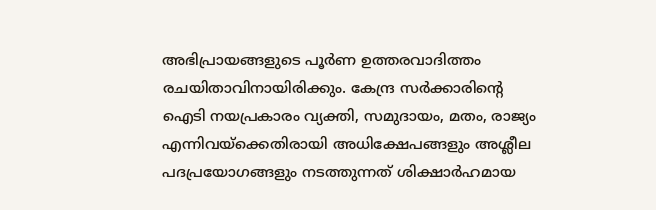അഭിപ്രായങ്ങളുടെ പൂർണ ഉത്തരവാദിത്തം രചയിതാവിനായിരിക്കും. കേന്ദ്ര സർക്കാരിന്റെ ഐടി നയപ്രകാരം വ്യക്തി, സമുദായം, മതം, രാജ്യം എന്നിവയ്ക്കെതിരായി അധിക്ഷേപങ്ങളും അശ്ലീല പദപ്രയോഗങ്ങളും നടത്തുന്നത് ശിക്ഷാർഹമായ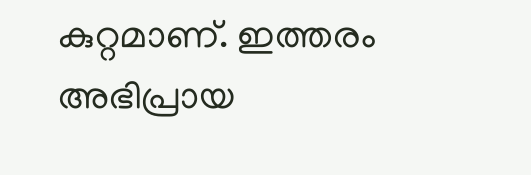കുറ്റമാണ്. ഇത്തരം അഭിപ്രായ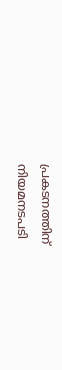പ്രകടനത്തിന് നിയമനടപടി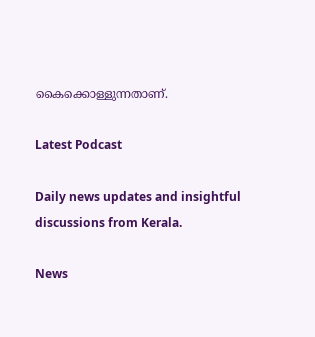കൈക്കൊള്ളുന്നതാണ്.

Latest Podcast

Daily news updates and insightful discussions from Kerala.

News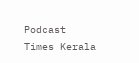Podcast
Times Kerala